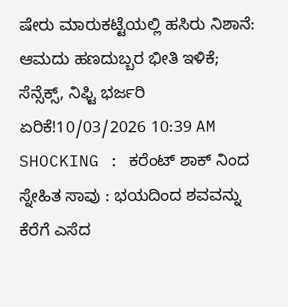ಷೇರು ಮಾರುಕಟ್ಟೆಯಲ್ಲಿ ಹಸಿರು ನಿಶಾನೆ: ಆಮದು ಹಣದುಬ್ಬರ ಭೀತಿ ಇಳಿಕೆ; ಸೆನ್ಸೆಕ್ಸ್, ನಿಫ್ಟಿ ಭರ್ಜರಿ ಏರಿಕೆ!10/03/2026 10:39 AM
SHOCKING : ಕರೆಂಟ್ ಶಾಕ್ ನಿಂದ ಸ್ನೇಹಿತ ಸಾವು : ಭಯದಿಂದ ಶವವನ್ನು ಕೆರೆಗೆ ಎಸೆದ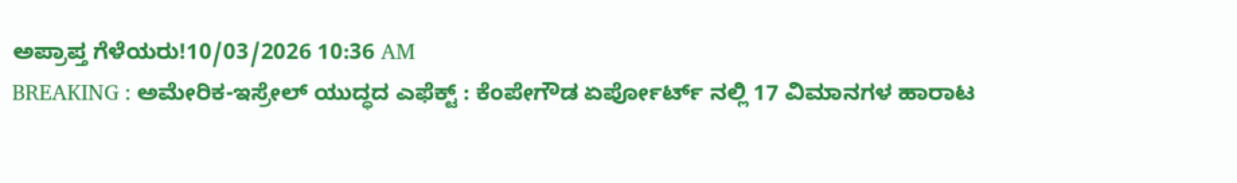ಅಪ್ರಾಪ್ತ ಗೆಳೆಯರು!10/03/2026 10:36 AM
BREAKING : ಅಮೇರಿಕ-ಇಸ್ರೇಲ್ ಯುದ್ಧದ ಎಫೆಕ್ಟ್ : ಕೆಂಪೇಗೌಡ ಏರ್ಪೋರ್ಟ್ ನಲ್ಲಿ 17 ವಿಮಾನಗಳ ಹಾರಾಟ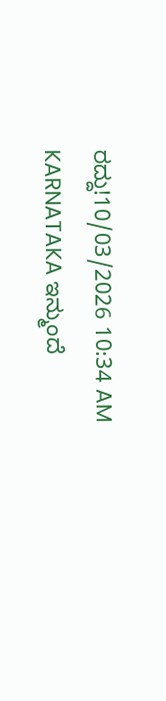ರದ್ದು!10/03/2026 10:34 AM
KARNATAKA ಇನ್ಮುಂದೆ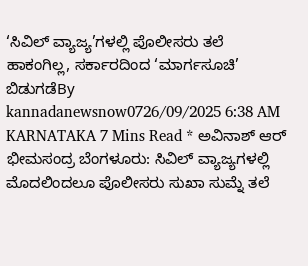‘ಸಿವಿಲ್ ವ್ಯಾಜ್ಯ’ಗಳಲ್ಲಿ ಪೊಲೀಸರು ತಲೆ ಹಾಕಂಗಿಲ್ಲ, ಸರ್ಕಾರದಿಂದ ‘ಮಾರ್ಗಸೂಚಿ’ ಬಿಡುಗಡೆBy kannadanewsnow0726/09/2025 6:38 AM KARNATAKA 7 Mins Read * ಅವಿನಾಶ್ ಆರ್ ಭೀಮಸಂದ್ರ ಬೆಂಗಳೂರು: ಸಿವಿಲ್ ವ್ಯಾಜ್ಯಗಳಲ್ಲಿ ಮೊದಲಿಂದಲೂ ಪೊಲೀಸರು ಸುಖಾ ಸುಮ್ನೆ ತಲೆ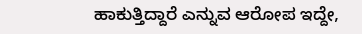ಹಾಕುತ್ತಿದ್ದಾರೆ ಎನ್ನುವ ಆರೋಪ ಇದ್ದೇ,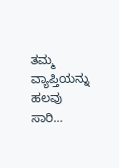ತಮ್ಮ ವ್ಯಾಪ್ತಿಯನ್ನು ಹಲವು ಸಾರಿ…